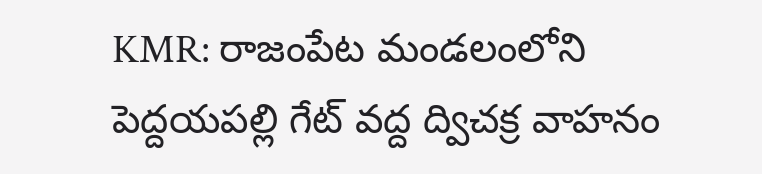KMR: రాజంపేట మండలంలోని పెద్దయపల్లి గేట్ వద్ద ద్విచక్ర వాహనం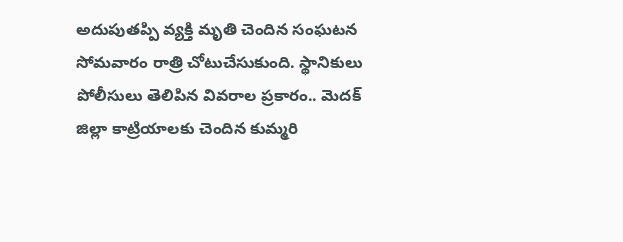అదుపుతప్పి వ్యక్తి మృతి చెందిన సంఘటన సోమవారం రాత్రి చోటుచేసుకుంది. స్థానికులు పోలీసులు తెలిపిన వివరాల ప్రకారం.. మెదక్ జిల్లా కాట్రియాలకు చెందిన కుమ్మరి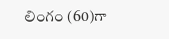లింగం (60)గా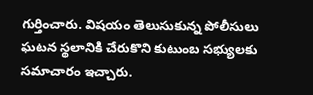గుర్తించారు. విషయం తెలుసుకున్న పోలీసులు ఘటన స్థలానికి చేరుకొని కుటుంబ సభ్యులకు సమాచారం ఇచ్చారు.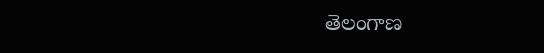తెలంగాణ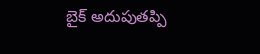బైక్ అదుపుతప్పి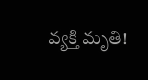వ్యక్తి మృతి!